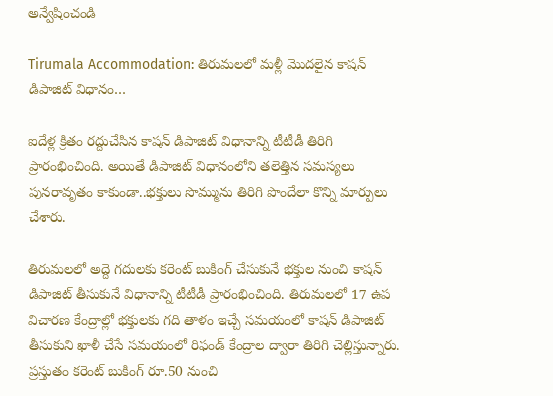అన్వేషించండి

Tirumala Accommodation: తిరుమలలో మళ్లీ మొదలైన కాషన్ డిపాజిట్ విధానం…

ఐదేళ్ల క్రితం రద్దుచేసిన కాషన్ డిపాజిట్ విధానాన్ని టీటీడీ తిరిగి ప్రారంభించింది. అయితే డిపాజిట్ విధానంలోని తలెత్తిన సమస్యలు పునరావృతం కాకుండా..భక్తులు సొమ్మును తిరిగి పొందేలా కొన్ని మార్పులు చేశారు.

తిరుమలలో అద్దె గదులకు కరెంట్‌ బుకింగ్‌ చేసుకునే భక్తుల నుంచి కాషన్‌ డిపాజిట్‌ తీసుకునే విధానాన్ని టీటీడీ ప్రారంభించింది. తిరుమలలో 17 ఉప విచారణ కేంద్రాల్లో భక్తులకు గది తాళం ఇచ్చే సమయంలో కాషన్‌ డిపాజిట్‌ తీసుకుని ఖాళీ చేసే సమయంలో రిఫండ్‌ కేంద్రాల ద్వారా తిరిగి చెల్లిస్తున్నారు. ప్రస్తుతం కరెంట్‌ బుకింగ్‌ రూ.50 నుంచి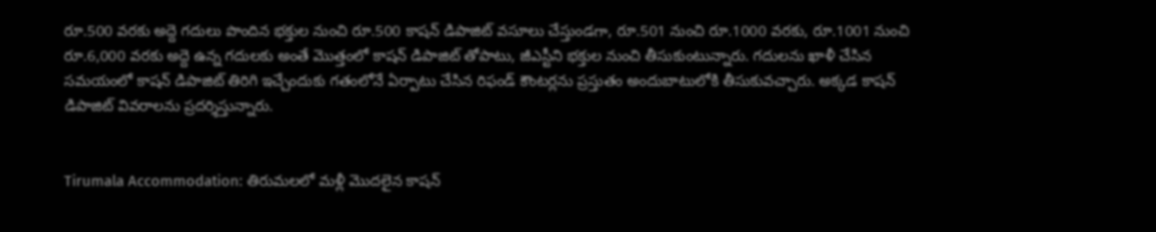రూ.500 వరకు అద్దె గదులు పొందిన భక్తుల నుంచి రూ.500 కాషన్‌ డిపాజిట్‌ వసూలు చేస్తుండగా, రూ.501 నుంచి రూ.1000 వరకు, రూ.1001 నుంచి రూ.6,000 వరకు అద్దె ఉన్న గదులకు అంతే మొత్తంలో కాషన్‌ డిపాజిట్‌ తోపాటు, జీఎస్టీని భక్తుల నుంచి తీసుకుంటున్నారు. గదులను ఖాళీ చేసిన సమయంలో కాషన్‌ డిపాజిట్‌ తిరిగి ఇచ్చేందుకు గతంలోనే ఏర్పాటు చేసిన రిఫండ్‌ కౌంటర్లను ప్రస్తుతం అందుబాటులోకి తీసుకువచ్చారు. అక్కడ కాషన్‌ డిపాజిట్‌ వివరాలను ప్రదర్శిస్తున్నారు.


Tirumala Accommodation: తిరుమలలో మళ్లీ మొదలైన కాషన్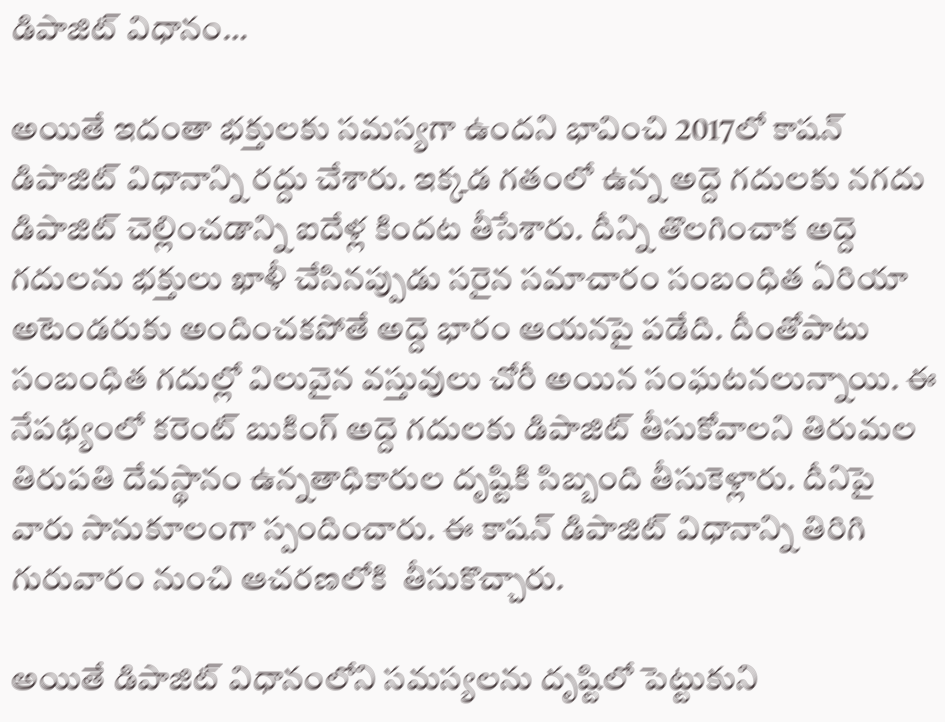డిపాజిట్ విధానం…

అయితే ఇదంతా భక్తులకు సమస్యగా ఉందని భావించి 2017లో కాషన్‌ డిపాజిట్‌ విధానాన్ని రద్దు చేశారు. ఇక్కడ గతంలో ఉన్న అద్దె గదులకు నగదు డిపాజిట్‌ చెల్లించడాన్ని ఐదేళ్ల కిందట తీసేశారు. దీన్ని తొలగించాక అద్దె గదులను భక్తులు ఖాళీ చేసినప్పుడు సరైన సమాచారం సంబంధిత ఏరియా అటెండరుకు అందించకపోతే అద్దె భారం ఆయనపై పడేది. దీంతోపాటు సంబంధిత గదుల్లో విలువైన వస్తువులు చోరీ అయిన సంఘటనలున్నాయి. ఈ నేపథ్యంలో కరెంట్‌ బుకింగ్‌ అద్దె గదులకు డిపాజిట్‌ తీసుకోవాలని తిరుమల తిరుపతి దేవస్థానం ఉన్నతాధికారుల దృష్టికి సిబ్బంది తీసుకెళ్లారు. దీనిపై వారు సానుకూలంగా స్పందించారు. ఈ కాషన్‌ డిపాజిట్‌ విధానాన్ని తిరిగి గురువారం నుంచి ఆచరణలోకి  తీసుకొచ్చారు.

అయితే డిపాజిట్‌ విధానంలోని సమస్యలను దృష్టిలో పెట్టుకుని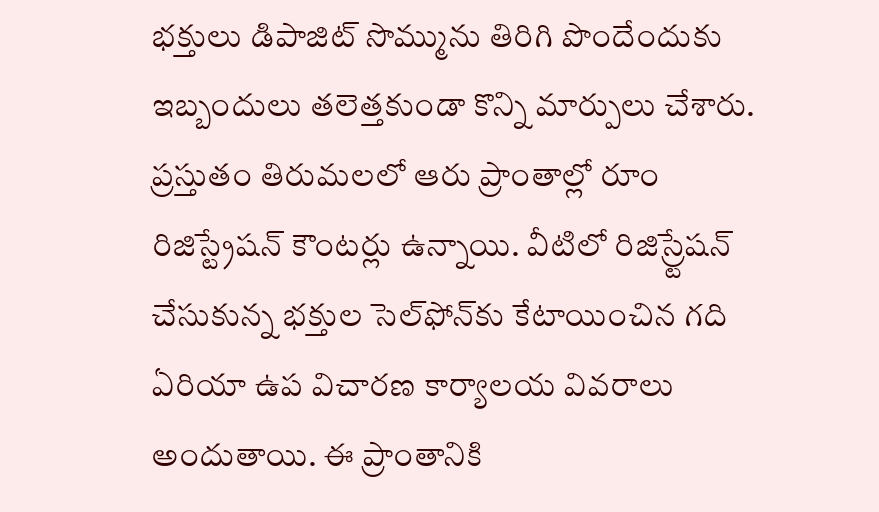భక్తులు డిపాజిట్‌ సొమ్మును తిరిగి పొందేందుకు ఇబ్బందులు తలెత్తకుండా కొన్ని మార్పులు చేశారు. ప్రస్తుతం తిరుమలలో ఆరు ప్రాంతాల్లో రూం రిజిస్ట్రేషన్ కౌంటర్లు ఉన్నాయి. వీటిలో రిజిస్ర్టేషన్‌ చేసుకున్న భక్తుల సెల్‌ఫోన్‌కు కేటాయించిన గది ఏరియా ఉప విచారణ కార్యాలయ వివరాలు అందుతాయి. ఈ ప్రాంతానికి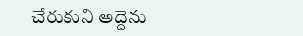చేరుకుని అద్దెను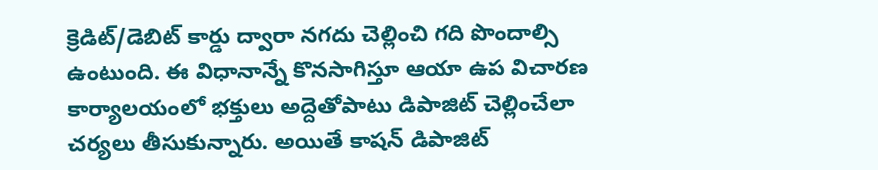క్రెడిట్‌/డెబిట్‌ కార్డు ద్వారా నగదు చెల్లించి గది పొందాల్సి ఉంటుంది. ఈ విధానాన్నే కొనసాగిస్తూ ఆయా ఉప విచారణ కార్యాలయంలో భక్తులు అద్దెతోపాటు డిపాజిట్‌ చెల్లించేలా చర్యలు తీసుకున్నారు. అయితే కాషన్‌ డిపాజిట్‌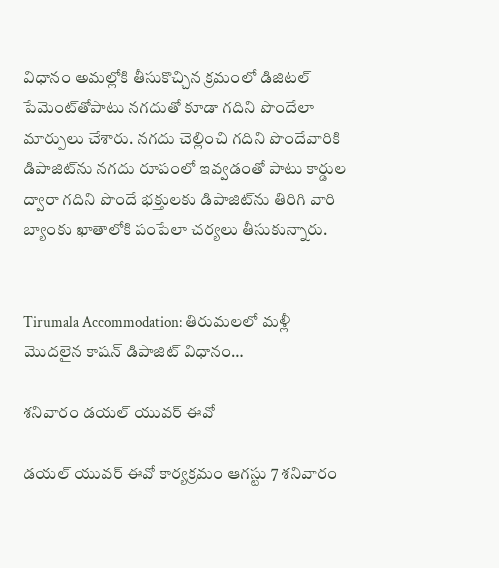విధానం అమల్లోకి తీసుకొచ్చిన క్రమంలో డిజిటల్‌ పేమెంట్‌తోపాటు నగదుతో కూడా గదిని పొందేలా మార్పులు చేశారు. నగదు చెల్లించి గదిని పొందేవారికి డిపాజిట్‌ను నగదు రూపంలో ఇవ్వడంతో పాటు కార్డుల ద్వారా గదిని పొందే భక్తులకు డిపాజిట్‌ను తిరిగి వారి బ్యాంకు ఖాతాలోకి పంపేలా చర్యలు తీసుకున్నారు.


Tirumala Accommodation: తిరుమలలో మళ్లీ మొదలైన కాషన్ డిపాజిట్ విధానం…

శనివారం డయల్‌ యువర్‌ ఈవో

డ‌య‌ల్ యువ‌ర్ ఈవో కార్య‌క్ర‌మం ఆగ‌స్టు 7 శ‌నివారం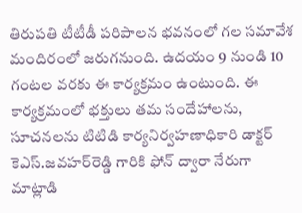తిరుప‌తి టీటీడీ పరిపాలన భవనంలో గల సమావేశ మందిరంలో జరుగనుంది. ఉద‌యం 9 నుండి 10 గంట‌ల వ‌ర‌కు ఈ కార్య‌క్ర‌మం ఉంటుంది. ఈ  కార్యక్రమంలో భక్తులు తమ సందేహాలను, సూచనలను టిటిడి కార్యనిర్వహణాధికారి డాక్ట‌ర్ కెఎస్‌.జ‌వ‌హ‌ర్‌రెడ్డి‌ గారికి ఫోన్‌ ద్వారా నేరుగా మాట్లాడి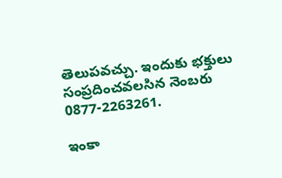తెలుపవచ్చు. ఇందుకు భక్తులు సంప్రదించవలసిన నెంబరు 0877-2263261.

ఇంకా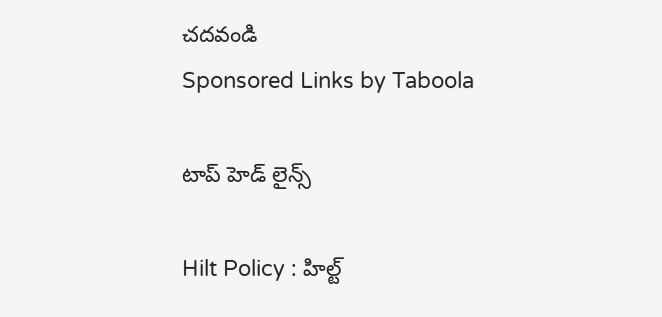చదవండి
Sponsored Links by Taboola

టాప్ హెడ్ లైన్స్

Hilt Policy : హిల్ట్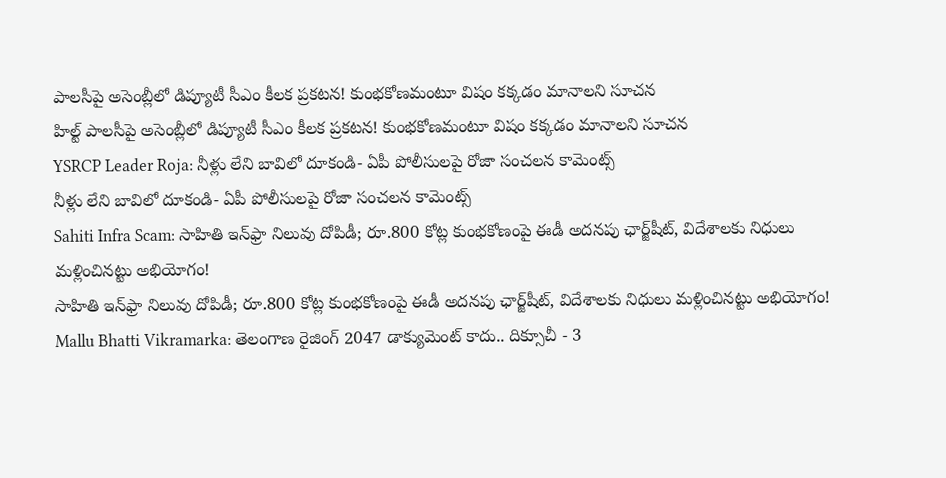పాలసీపై అసెంబ్లీలో డిప్యూటీ సీఎం కీలక ప్రకటన! కుంభకోణమంటూ విషం కక్కడం మానాలని సూచన
హిల్ట్ పాలసీపై అసెంబ్లీలో డిప్యూటీ సీఎం కీలక ప్రకటన! కుంభకోణమంటూ విషం కక్కడం మానాలని సూచన
YSRCP Leader Roja: నీళ్లు లేని బావిలో దూకండి- ఏపీ పోలీసులపై రోజా సంచలన కామెంట్స్
నీళ్లు లేని బావిలో దూకండి- ఏపీ పోలీసులపై రోజా సంచలన కామెంట్స్
Sahiti Infra Scam: సాహితి ఇన్‌ఫ్రా నిలువు దోపిడీ; రూ.800 కోట్ల కుంభకోణంపై ఈడీ అదనపు ఛార్జ్‌షీట్‌, విదేశాలకు నిధులు మళ్లించినట్టు అభియోగం!
సాహితి ఇన్‌ఫ్రా నిలువు దోపిడీ; రూ.800 కోట్ల కుంభకోణంపై ఈడీ అదనపు ఛార్జ్‌షీట్‌, విదేశాలకు నిధులు మళ్లించినట్టు అభియోగం!
Mallu Bhatti Vikramarka: తెలంగాణ రైజింగ్ 2047 డాక్యుమెంట్ కాదు.. దిక్సూచీ - 3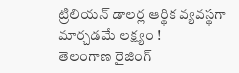ట్రిలియన్ డాలర్ల ఆర్థిక వ్యవస్థగా మార్చడమే లక్ష్యం !
తెలంగాణ రైజింగ్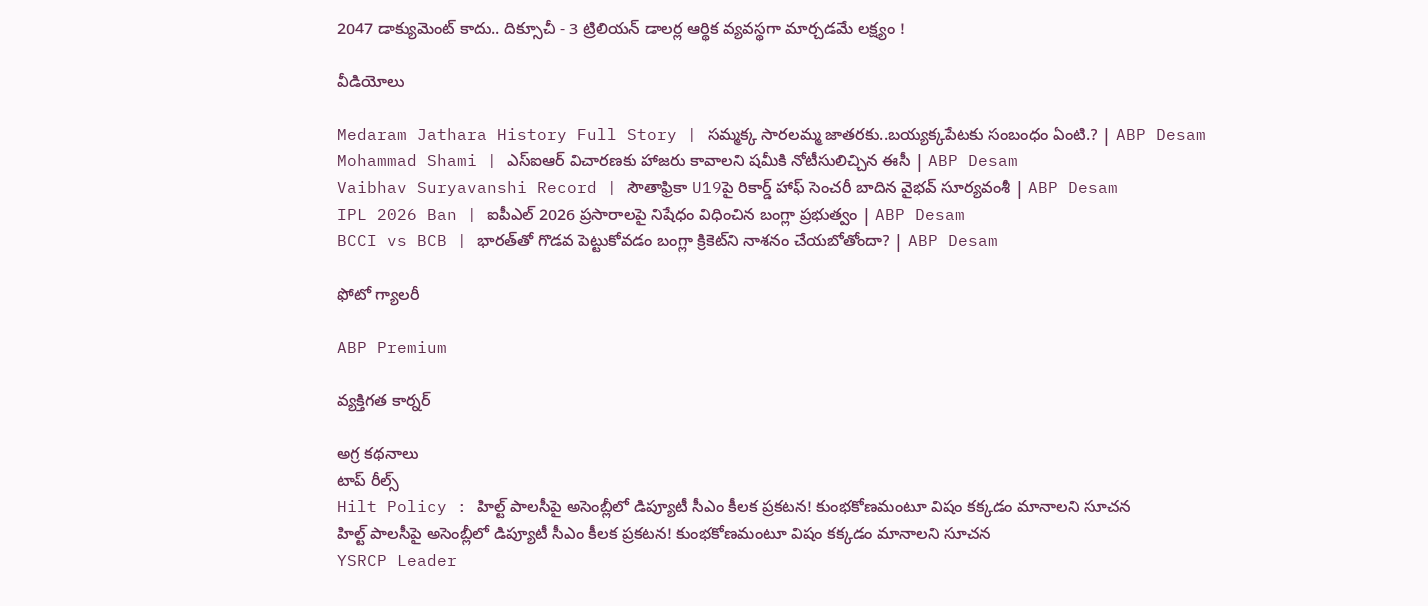2047 డాక్యుమెంట్ కాదు.. దిక్సూచీ - 3 ట్రిలియన్ డాలర్ల ఆర్థిక వ్యవస్థగా మార్చడమే లక్ష్యం !

వీడియోలు

Medaram Jathara History Full Story | సమ్మక్క సారలమ్మ జాతరకు..బయ్యక్కపేటకు సంబంధం ఏంటి.? | ABP Desam
Mohammad Shami | ఎస్ఐఆర్ విచారణకు హాజరు కావాలని షమీకి నోటీసులిచ్చిన ఈసీ | ABP Desam
Vaibhav Suryavanshi Record | సౌతాఫ్రికా U19పై రికార్డ్ హాఫ్ సెంచరీ బాదిన వైభవ్ సూర్యవంశీ | ABP Desam
IPL 2026 Ban | ఐపీఎల్ 2026 ప్రసారాలపై నిషేధం విధించిన బంగ్లా ప్రభుత్వం | ABP Desam
BCCI vs BCB | భారత్‌తో గొడవ పెట్టుకోవడం బంగ్లా క్రికెట్‌ని నాశనం చేయబోతోందా? | ABP Desam

ఫోటో గ్యాలరీ

ABP Premium

వ్యక్తిగత కార్నర్

అగ్ర కథనాలు
టాప్ రీల్స్
Hilt Policy : హిల్ట్ పాలసీపై అసెంబ్లీలో డిప్యూటీ సీఎం కీలక ప్రకటన! కుంభకోణమంటూ విషం కక్కడం మానాలని సూచన
హిల్ట్ పాలసీపై అసెంబ్లీలో డిప్యూటీ సీఎం కీలక ప్రకటన! కుంభకోణమంటూ విషం కక్కడం మానాలని సూచన
YSRCP Leader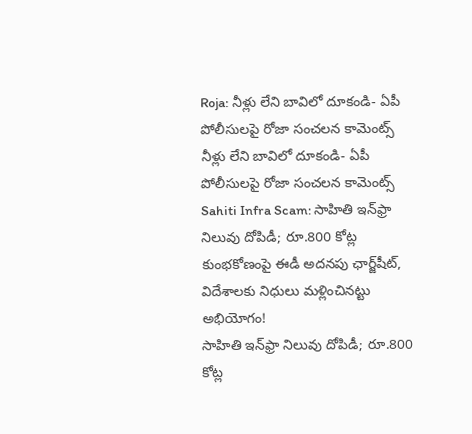Roja: నీళ్లు లేని బావిలో దూకండి- ఏపీ పోలీసులపై రోజా సంచలన కామెంట్స్
నీళ్లు లేని బావిలో దూకండి- ఏపీ పోలీసులపై రోజా సంచలన కామెంట్స్
Sahiti Infra Scam: సాహితి ఇన్‌ఫ్రా నిలువు దోపిడీ; రూ.800 కోట్ల కుంభకోణంపై ఈడీ అదనపు ఛార్జ్‌షీట్‌, విదేశాలకు నిధులు మళ్లించినట్టు అభియోగం!
సాహితి ఇన్‌ఫ్రా నిలువు దోపిడీ; రూ.800 కోట్ల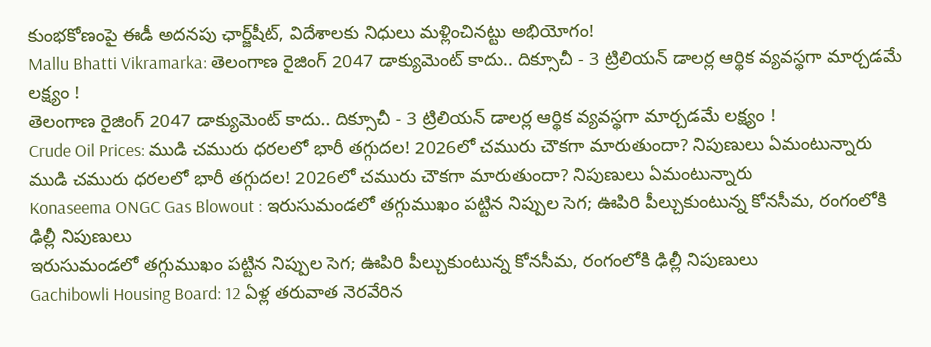కుంభకోణంపై ఈడీ అదనపు ఛార్జ్‌షీట్‌, విదేశాలకు నిధులు మళ్లించినట్టు అభియోగం!
Mallu Bhatti Vikramarka: తెలంగాణ రైజింగ్ 2047 డాక్యుమెంట్ కాదు.. దిక్సూచీ - 3 ట్రిలియన్ డాలర్ల ఆర్థిక వ్యవస్థగా మార్చడమే లక్ష్యం !
తెలంగాణ రైజింగ్ 2047 డాక్యుమెంట్ కాదు.. దిక్సూచీ - 3 ట్రిలియన్ డాలర్ల ఆర్థిక వ్యవస్థగా మార్చడమే లక్ష్యం !
Crude Oil Prices: ముడి చమురు ధరలలో భారీ తగ్గుదల! 2026లో చమురు చౌకగా మారుతుందా? నిపుణులు ఏమంటున్నారు
ముడి చమురు ధరలలో భారీ తగ్గుదల! 2026లో చమురు చౌకగా మారుతుందా? నిపుణులు ఏమంటున్నారు
Konaseema ONGC Gas Blowout : ఇరుసుమండలో తగ్గుముఖం పట్టిన నిప్పుల సెగ; ఊపిరి పీల్చుకుంటున్న కోనసీమ, రంగంలోకి ఢిల్లీ నిపుణులు
ఇరుసుమండలో తగ్గుముఖం పట్టిన నిప్పుల సెగ; ఊపిరి పీల్చుకుంటున్న కోనసీమ, రంగంలోకి ఢిల్లీ నిపుణులు
Gachibowli Housing Board: 12 ఏళ్ల తరువాత నెరవేరిన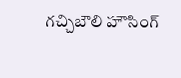గచ్చిబౌలి హౌసింగ్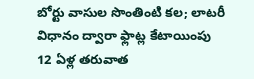బోర్టు వాసుల సొంతింటి కల; లాటరీ విధానం ద్వారా ఫ్లాట్ల కేటాయింపు
12 ఏళ్ల తరువాత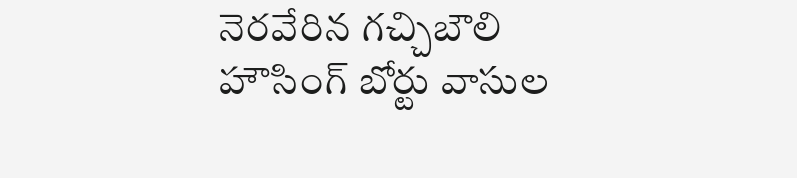నెరవేరిన గచ్చిబౌలి హౌసింగ్ బోర్టు వాసుల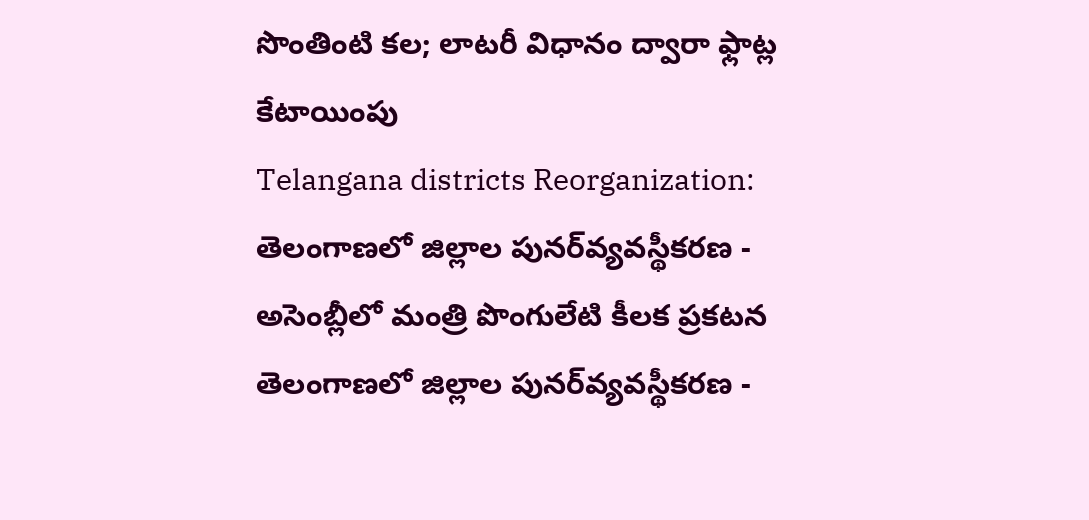సొంతింటి కల; లాటరీ విధానం ద్వారా ఫ్లాట్ల కేటాయింపు
Telangana districts Reorganization: తెలంగాణలో జిల్లాల పునర్‌వ్యవస్థీకరణ - అసెంబ్లీలో మంత్రి పొంగులేటి కీలక ప్రకటన
తెలంగాణలో జిల్లాల పునర్‌వ్యవస్థీకరణ -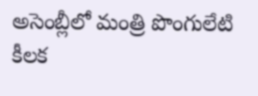అసెంబ్లీలో మంత్రి పొంగులేటి కీలక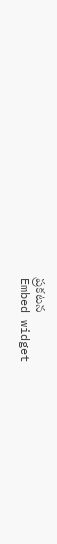ప్రకటన
Embed widget